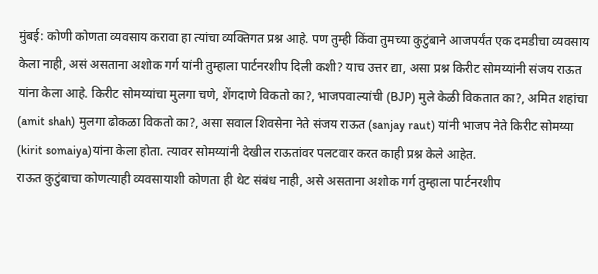मुंबई: कोणी कोणता व्यवसाय करावा हा त्यांचा व्यक्तिगत प्रश्न आहे. पण तुम्ही किंवा तुमच्या कुटुंबाने आजपर्यंत एक दमडीचा व्यवसाय केला नाही, असं असताना अशोक गर्ग यांनी तुम्हाला पार्टनरशीप दिली कशी? याच उत्तर द्या, असा प्रश्न किरीट सोमय्यांनी संजय राऊत यांना केला आहे. किरीट सोमय्यांचा मुलगा चणे, शेंगदाणे विकतो का?, भाजपवाल्यांची (BJP) मुले केळी विकतात का?, अमित शहांचा (amit shah) मुलगा ढोकळा विकतो का?, असा सवाल शिवसेना नेते संजय राऊत (sanjay raut) यांनी भाजप नेते किरीट सोमय्या (kirit somaiya)यांना केला होता. त्यावर सोमय्यांनी देखील राऊतांवर पलटवार करत काही प्रश्न केले आहेत.
राऊत कुटुंबाचा कोणत्याही व्यवसायाशी कोणता ही थेट संबंध नाही, असे असताना अशोक गर्ग तुम्हाला पार्टनरशीप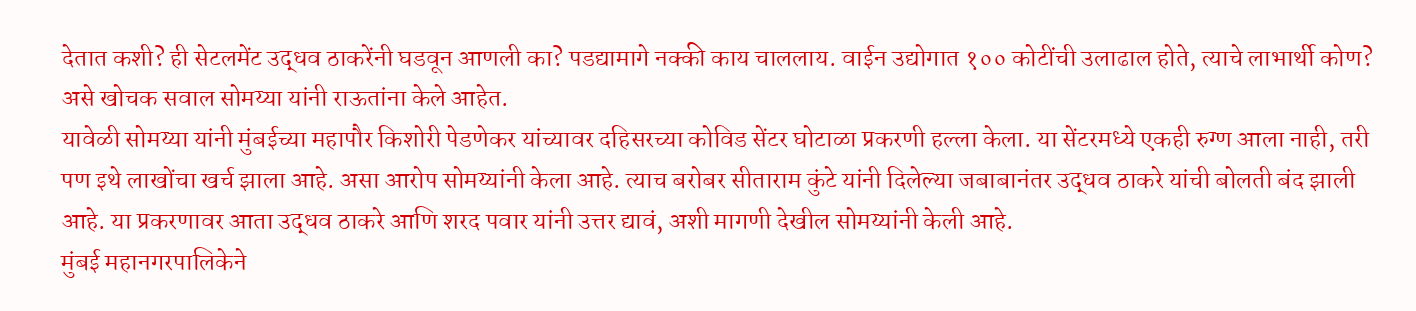देतात कशी? ही सेटलमेंट उद्धव ठाकरेंनी घडवून आणली का? पडद्यामागे नक्की काय चाललाय. वाईन उद्योगात १०० कोटींची उलाढाल होते, त्याचे लाभार्थी कोण? असे खोचक सवाल सोमय्या यांनी राऊतांना केले आहेत.
यावेळी सोमय्या यांनी मुंबईच्या महापौर किशोरी पेडणेकर यांच्यावर दहिसरच्या कोविड सेंटर घोटाळा प्रकरणी हल्ला केला. या सेंटरमध्ये एकही रुग्ण आला नाही, तरी पण इथे लाखोंचा खर्च झाला आहे. असा आरोप सोमय्यांनी केला आहे. त्याच बरोबर सीताराम कुंटे यांनी दिलेल्या जबाबानंतर उद्धव ठाकरे यांची बोलती बंद झाली आहे. या प्रकरणावर आता उद्धव ठाकरे आणि शरद पवार यांनी उत्तर द्यावं, अशी मागणी देखील सोमय्यांनी केली आहे.
मुंबई महानगरपालिकेने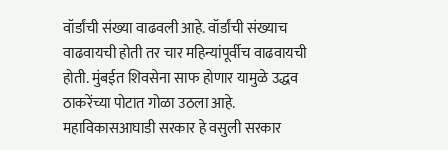वॉर्डांची संख्या वाढवली आहे. वॉर्डांची संख्याच वाढवायची होती तर चार महिन्यांपूर्वीच वाढवायची होती. मुंबईत शिवसेना साफ होणार यामुळे उद्धव ठाकरेंच्या पोटात गोळा उठला आहे. महाविकासआघाडी सरकार हे वसुली सरकार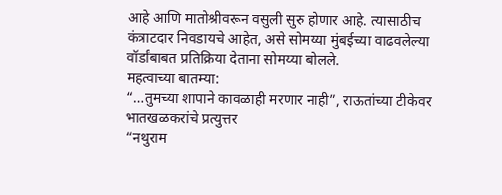आहे आणि मातोश्रीवरून वसुली सुरु होणार आहे. त्यासाठीच कंत्राटदार निवडायचे आहेत, असे सोमय्या मुंबईच्या वाढवलेल्या वॉर्डांबाबत प्रतिक्रिया देताना सोमय्या बोलले.
महत्वाच्या बातम्या:
“…तुमच्या शापाने कावळाही मरणार नाही”, राऊतांच्या टीकेवर भातखळकरांचे प्रत्युत्तर
“नथुराम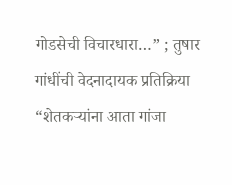गोडसेची विचारधारा…” ; तुषार गांधींची वेदनादायक प्रतिक्रिया
“शेतकऱ्यांना आता गांजा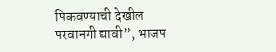पिकवण्याची देखील परवानगी द्यावी”, भाजप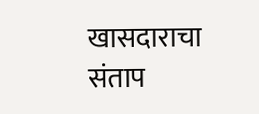खासदाराचा संताप